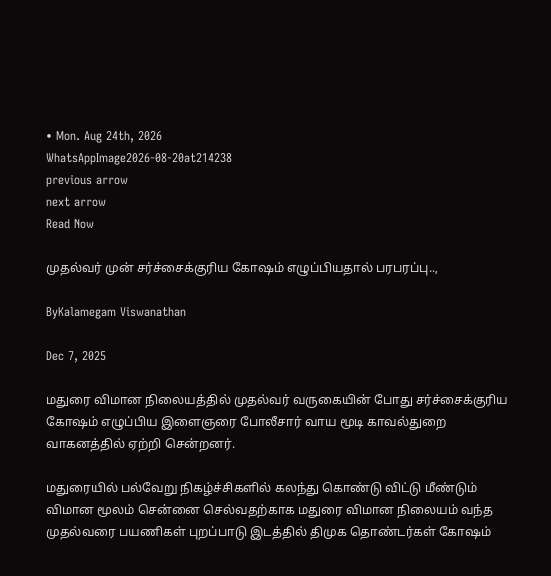• Mon. Aug 24th, 2026
WhatsAppImage2026-08-20at214238
previous arrow
next arrow
Read Now

முதல்வர் முன் சர்ச்சைக்குரிய கோஷம் எழுப்பியதால் பரபரப்பு..,

ByKalamegam Viswanathan

Dec 7, 2025

மதுரை விமான நிலையத்தில் முதல்வர் வருகையின் போது சர்ச்சைக்குரிய கோஷம் எழுப்பிய இளைஞரை போலீசார் வாய மூடி காவல்துறை வாகனத்தில் ஏற்றி சென்றனர்.

மதுரையில் பல்வேறு நிகழ்ச்சிகளில் கலந்து கொண்டு விட்டு மீண்டும் விமான மூலம் சென்னை செல்வதற்காக மதுரை விமான நிலையம் வந்த முதல்வரை பயணிகள் புறப்பாடு இடத்தில் திமுக தொண்டர்கள் கோஷம்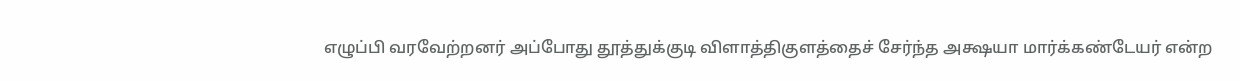எழுப்பி வரவேற்றனர் அப்போது தூத்துக்குடி விளாத்திகுளத்தைச் சேர்ந்த அக்ஷயா மார்க்கண்டேயர் என்ற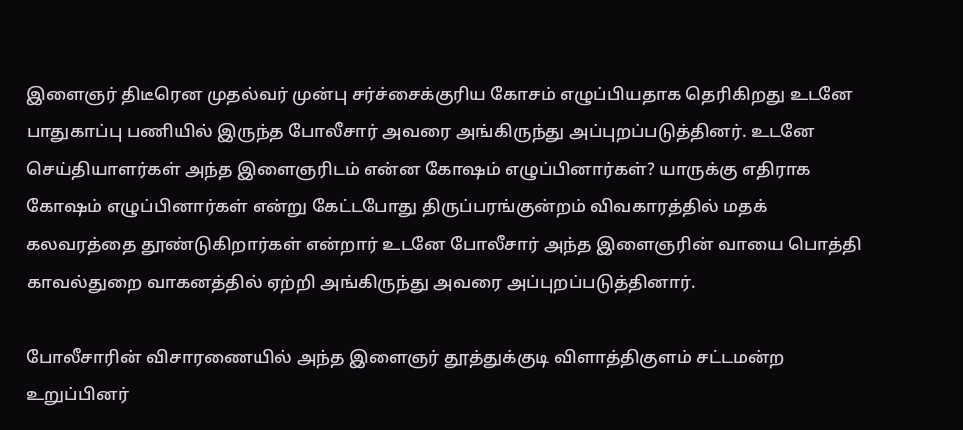இளைஞர் திடீரென முதல்வர் முன்பு சர்ச்சைக்குரிய கோசம் எழுப்பியதாக தெரிகிறது உடனே பாதுகாப்பு பணியில் இருந்த போலீசார் அவரை அங்கிருந்து அப்புறப்படுத்தினர். உடனே செய்தியாளர்கள் அந்த இளைஞரிடம் என்ன கோஷம் எழுப்பினார்கள்? யாருக்கு எதிராக கோஷம் எழுப்பினார்கள் என்று கேட்டபோது திருப்பரங்குன்றம் விவகாரத்தில் மதக் கலவரத்தை தூண்டுகிறார்கள் என்றார் உடனே போலீசார் அந்த இளைஞரின் வாயை பொத்தி காவல்துறை வாகனத்தில் ஏற்றி அங்கிருந்து அவரை அப்புறப்படுத்தினார்.

போலீசாரின் விசாரணையில் அந்த இளைஞர் தூத்துக்குடி விளாத்திகுளம் சட்டமன்ற உறுப்பினர்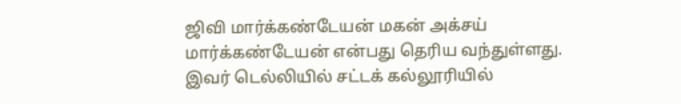ஜிவி மார்க்கண்டேயன் மகன் அக்சய் மார்க்கண்டேயன் என்பது தெரிய வந்துள்ளது. இவர் டெல்லியில் சட்டக் கல்லூரியில்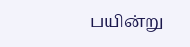பயின்று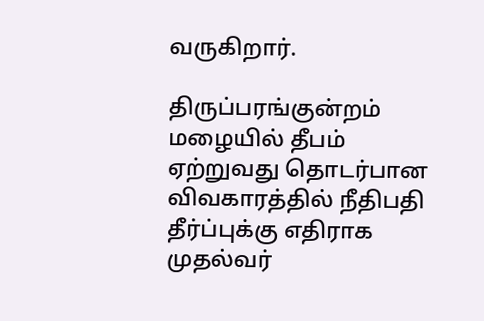வருகிறார்.

திருப்பரங்குன்றம் மழையில் தீபம் ஏற்றுவது தொடர்பான விவகாரத்தில் நீதிபதி தீர்ப்புக்கு எதிராக முதல்வர்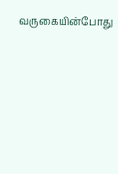வருகையின்போது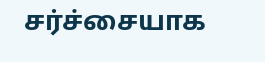சர்ச்சையாக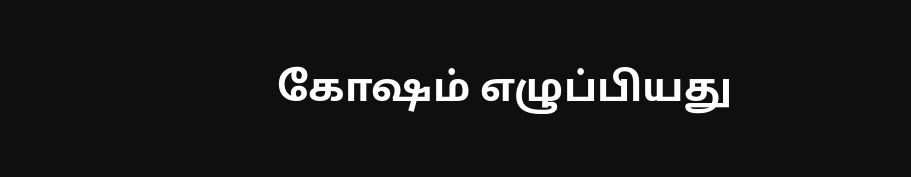கோஷம் எழுப்பியது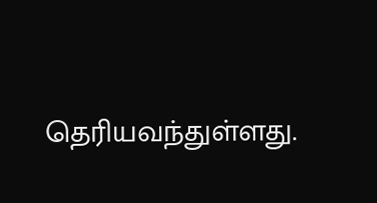தெரியவந்துள்ளது.